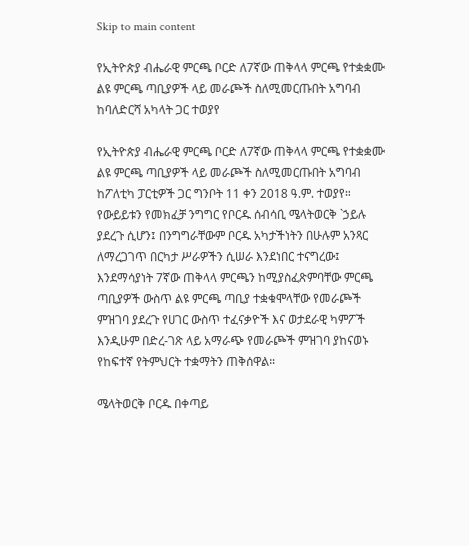Skip to main content

የኢትዮጵያ ብሔራዊ ምርጫ ቦርድ ለ7ኛው ጠቅላላ ምርጫ የተቋቋሙ ልዩ ምርጫ ጣቢያዎች ላይ መራጮች ስለሚመርጡበት አግባብ ከባለድርሻ አካላት ጋር ተወያየ

የኢትዮጵያ ብሔራዊ ምርጫ ቦርድ ለ7ኛው ጠቅላላ ምርጫ የተቋቋሙ ልዩ ምርጫ ጣቢያዎች ላይ መራጮች ስለሚመርጡበት አግባብ ከፖለቲካ ፓርቲዎች ጋር ግንቦት 11 ቀን 2018 ዓ.ም. ተወያየ። የውይይቱን የመክፈቻ ንግግር የቦርዱ ሰብሳቢ ሜላትወርቅ `ኃይሉ ያደረጉ ሲሆን፤ በንግግራቸውም ቦርዱ አካታችነትን በሁሉም አንጻር ለማረጋገጥ በርካታ ሥራዎችን ሲሠራ እንደነበር ተናግረው፤ እንደማሳያነት 7ኛው ጠቅላላ ምርጫን ከሚያስፈጽምባቸው ምርጫ ጣቢያዎች ውስጥ ልዩ ምርጫ ጣቢያ ተቋቁሞላቸው የመራጮች ምዝገባ ያደረጉ የሀገር ውስጥ ተፈናቃዮች እና ወታደራዊ ካምፖች እንዲሁም በድረ-ገጽ ላይ አማራጭ የመራጮች ምዝገባ ያከናወኑ የከፍተኛ የትምህርት ተቋማትን ጠቅሰዋል።

ሜላትወርቅ ቦርዱ በቀጣይ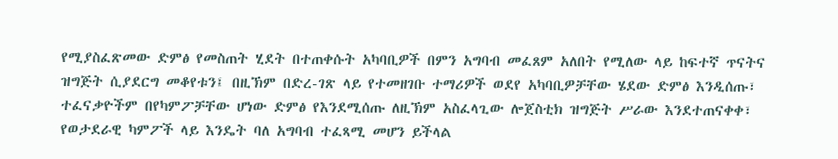የሚያስፈጽመው ድምፅ የመስጠት ሂደት በተጠቀሱት አካባቢዎች በምን አግባብ መፈጸም አለበት የሚለው ላይ ከፍተኛ ጥናትና ዝግጅት ሲያደርግ መቆየቱን፤ በዚኽም በድረ-ገጽ ላይ የተመዘገቡ ተማሪዎች ወደየ አካባቢዎቻቸው ሄደው ድምፅ እንዲሰጡ፣ ተፈናቃዮችም በየካምፖቻቸው ሆነው ድምፅ የእንደሚሰጡ ለዚኽም አስፈላጊው ሎጀስቲክ ዝግጅት ሥራው እንደተጠናቀቀ፣ የወታደራዊ ካምፖች ላይ እንዴት ባለ አግባብ ተፈጻሚ መሆን ይችላል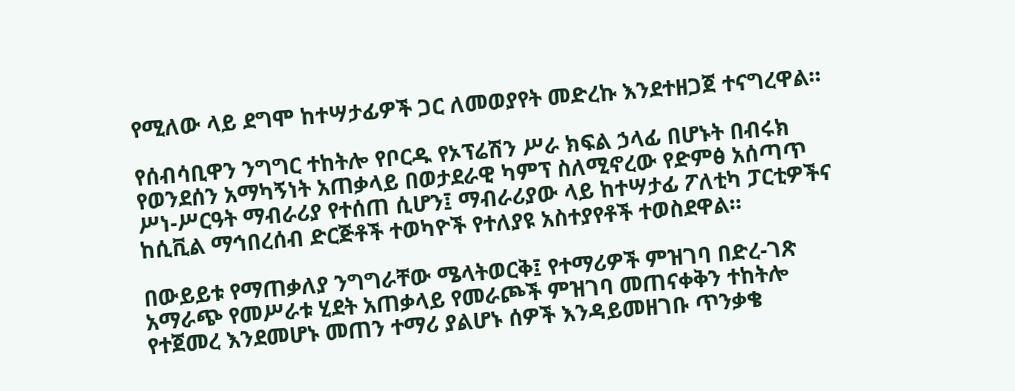የሚለው ላይ ደግሞ ከተሣታፊዎች ጋር ለመወያየት መድረኩ እንደተዘጋጀ ተናግረዋል።

የሰብሳቢዋን ንግግር ተከትሎ የቦርዱ የኦፕሬሽን ሥራ ክፍል ኃላፊ በሆኑት በብሩክ የወንደሰን አማካኝነት አጠቃላይ በወታደራዊ ካምፕ ስለሚኖረው የድምፅ አሰጣጥ ሥነ-ሥርዓት ማብራሪያ የተሰጠ ሲሆን፤ ማብራሪያው ላይ ከተሣታፊ ፖለቲካ ፓርቲዎችና ከሲቪል ማኅበረሰብ ድርጅቶች ተወካዮች የተለያዩ አስተያየቶች ተወስደዋል።

በውይይቱ የማጠቃለያ ንግግራቸው ሜላትወርቅ፤ የተማሪዎች ምዝገባ በድረ-ገጽ አማራጭ የመሥራቱ ሂደት አጠቃላይ የመራጮች ምዝገባ መጠናቀቅን ተከትሎ የተጀመረ እንደመሆኑ መጠን ተማሪ ያልሆኑ ሰዎች እንዳይመዘገቡ ጥንቃቄ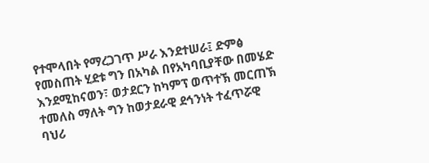የተሞላበት የማረጋገጥ ሥራ እንደተሠራ፤ ድምፅ የመስጠት ሂደቱ ግን በአካል በየአካባቢያቸው በመሄድ እንደሚከናወን፣ ወታደርን ከካምፕ ወጥተኽ መርጠኽ ተመለስ ማለት ግን ከወታደራዊ ደኅንነት ተፈጥሯዊ ባህሪ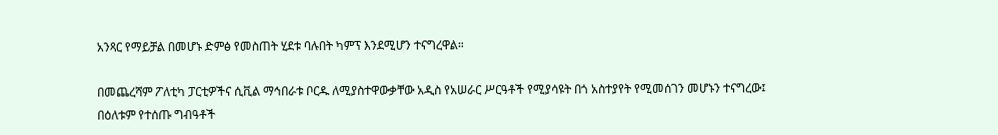አንጻር የማይቻል በመሆኑ ድምፅ የመስጠት ሂደቱ ባሉበት ካምፕ እንደሚሆን ተናግረዋል።

በመጨረሻም ፖለቲካ ፓርቲዎችና ሲቪል ማኅበራቱ ቦርዱ ለሚያስተዋውቃቸው አዲስ የአሠራር ሥርዓቶች የሚያሳዩት በጎ አስተያየት የሚመሰገን መሆኑን ተናግረው፤ በዕለቱም የተሰጡ ግብዓቶች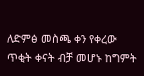ለድምፅ መስጫ ቀን የቀረው ጥቂት ቀናት ብቻ መሆኑ ከግምት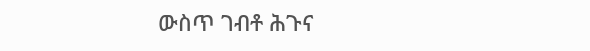ውስጥ ገብቶ ሕጉና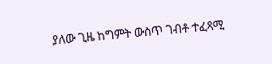ያለው ጊዜ ከግምት ውስጥ ገብቶ ተፈጻሚ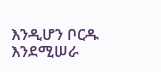እንዲሆን ቦርዱ እንደሚሠራ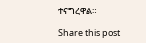ተናግረዋል።

Share this post